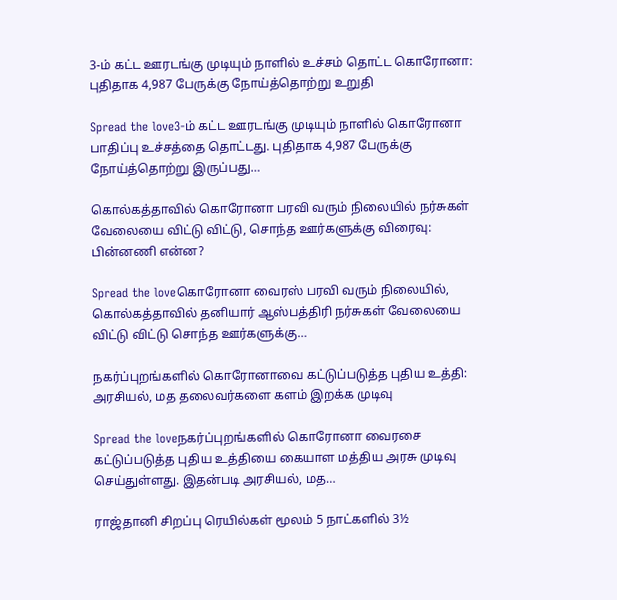3-ம் கட்ட ஊரடங்கு முடியும் நாளில் உச்சம் தொட்ட கொரோனா: புதிதாக 4,987 பேருக்கு நோய்த்தொற்று உறுதி

Spread the love3-ம் கட்ட ஊரடங்கு முடியும் நாளில் கொரோனா பாதிப்பு உச்சத்தை தொட்டது. புதிதாக 4,987 பேருக்கு நோய்த்தொற்று இருப்பது…

கொல்கத்தாவில் கொரோனா பரவி வரும் நிலையில் நர்சுகள் வேலையை விட்டு விட்டு, சொந்த ஊர்களுக்கு விரைவு: பின்னணி என்ன?

Spread the loveகொரோனா வைரஸ் பரவி வரும் நிலையில், கொல்கத்தாவில் தனியார் ஆஸ்பத்திரி நர்சுகள் வேலையை விட்டு விட்டு சொந்த ஊர்களுக்கு…

நகர்ப்புறங்களில் கொரோனாவை கட்டுப்படுத்த புதிய உத்தி: அரசியல், மத தலைவர்களை களம் இறக்க முடிவு

Spread the loveநகர்ப்புறங்களில் கொரோனா வைரசை கட்டுப்படுத்த புதிய உத்தியை கையாள மத்திய அரசு முடிவு செய்துள்ளது. இதன்படி அரசியல், மத…

ராஜ்தானி சிறப்பு ரெயில்கள் மூலம் 5 நாட்களில் 3½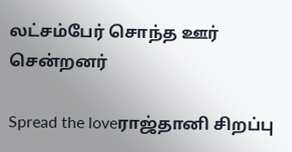லட்சம்பேர் சொந்த ஊர் சென்றனர்

Spread the loveராஜ்தானி சிறப்பு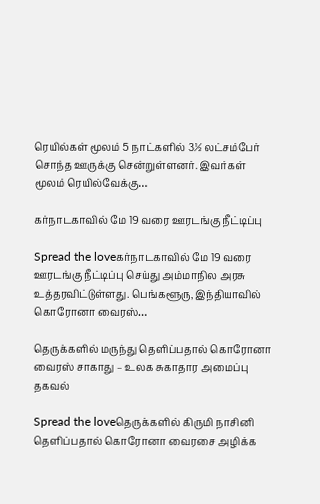ரெயில்கள் மூலம் 5 நாட்களில் 3½ லட்சம்பேர் சொந்த ஊருக்கு சென்றுள்ளனர். இவர்கள் மூலம் ரெயில்வேக்கு…

கர்நாடகாவில் மே 19 வரை ஊரடங்கு நீட்டிப்பு

Spread the loveகர்நாடகாவில் மே 19 வரை ஊரடங்கு நீட்டிப்பு செய்து அம்மாநில அரசு உத்தரவிட்டுள்ளது. பெங்களூரு, இந்தியாவில் கொரோனா வைரஸ்…

தெருக்களில் மருந்து தெளிப்பதால் கொரோனா வைரஸ் சாகாது – உலக சுகாதார அமைப்பு தகவல்

Spread the loveதெருக்களில் கிருமி நாசினி தெளிப்பதால் கொரோனா வைரசை அழிக்க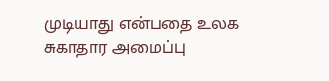முடியாது என்பதை உலக சுகாதார அமைப்பு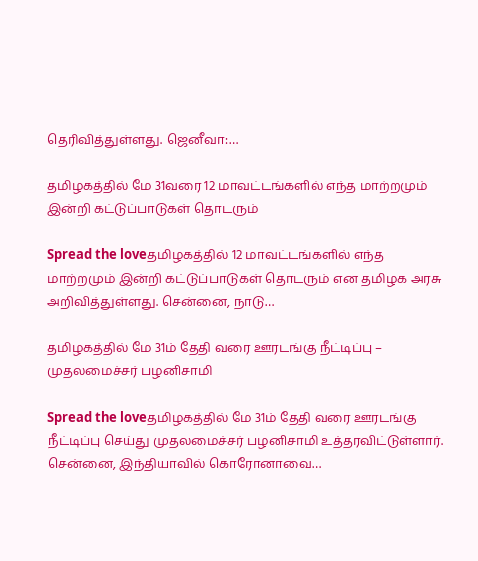தெரிவித்துள்ளது. ஜெனீவா:…

தமிழகத்தில் மே 31வரை 12 மாவட்டங்களில் எந்த மாற்றமும் இன்றி கட்டுப்பாடுகள் தொடரும்

Spread the loveதமிழகத்தில் 12 மாவட்டங்களில் எந்த மாற்றமும் இன்றி கட்டுப்பாடுகள் தொடரும் என தமிழக அரசு அறிவித்துள்ளது. சென்னை, நாடு…

தமிழகத்தில் மே 31ம் தேதி வரை ஊரடங்கு நீட்டிப்பு – முதலமைச்சர் பழனிசாமி

Spread the loveதமிழகத்தில் மே 31ம் தேதி வரை ஊரடங்கு நீட்டிப்பு செய்து முதலமைச்சர் பழனிசாமி உத்தரவிட்டுள்ளார். சென்னை, இந்தியாவில் கொரோனாவை…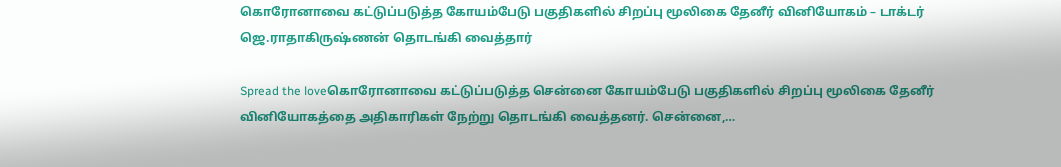கொரோனாவை கட்டுப்படுத்த கோயம்பேடு பகுதிகளில் சிறப்பு மூலிகை தேனீர் வினியோகம் – டாக்டர் ஜெ.ராதாகிருஷ்ணன் தொடங்கி வைத்தார்

Spread the loveகொரோனாவை கட்டுப்படுத்த சென்னை கோயம்பேடு பகுதிகளில் சிறப்பு மூலிகை தேனீர் வினியோகத்தை அதிகாரிகள் நேற்று தொடங்கி வைத்தனர். சென்னை,…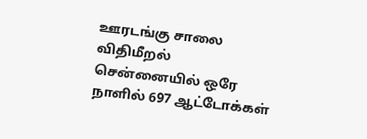ஊரடங்கு சாலை விதிமீறல் சென்னையில் ஒரே நாளில் 697 ஆட்டோக்கள்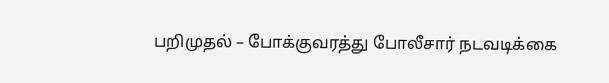பறிமுதல் – போக்குவரத்து போலீசார் நடவடிக்கை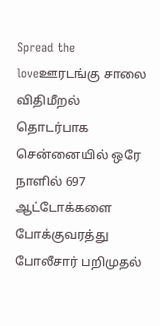Spread the loveஊரடங்கு சாலை விதிமீறல் தொடர்பாக சென்னையில் ஒரே நாளில் 697 ஆட்டோக்களை போக்குவரத்து போலீசார் பறிமுதல்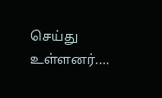செய்து உள்ளனர்.…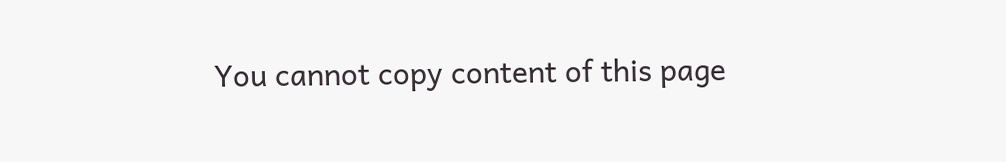You cannot copy content of this page